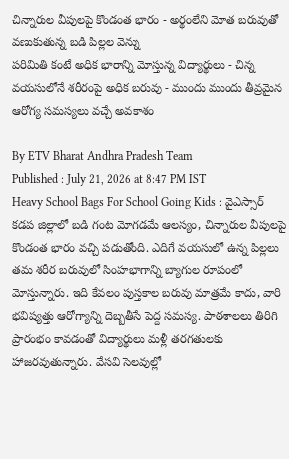చిన్నారుల వీపులపై కొండంత భారం - అర్థంలేని మోత బరువుతో వణుకుతున్న బడి పిల్లల వెన్ను
పరిమితి కంటే అధిక భారాన్ని మోస్తున్న విద్యార్థులు - చిన్న వయసులోనే శరీరంపై అధిక బరువు - ముందు ముందు తీవ్రమైన ఆరోగ్య సమస్యలు వచ్చే అవకాశం

By ETV Bharat Andhra Pradesh Team
Published : July 21, 2026 at 8:47 PM IST
Heavy School Bags For School Going Kids : వైఎస్సార్ కడప జిల్లాలో బడి గంట మోగడమే ఆలస్యం, చిన్నారుల వీపులపై కొండంత భారం వచ్చి పడుతోంది. ఎదిగే వయసులో ఉన్న పిల్లలు తమ శరీర బరువులో సింహభాగాన్ని బ్యాగుల రూపంలో మోస్తున్నారు. ఇది కేవలం పుస్తకాల బరువు మాత్రమే కాదు, వారి భవిష్యత్తు ఆరోగ్యాన్ని దెబ్బతీసే పెద్ద సమస్య. పాఠశాలలు తిరిగి ప్రారంభం కావడంతో విద్యార్థులు మళ్లీ తరగతులకు హాజరవుతున్నారు. వేసవి సెలవుల్లో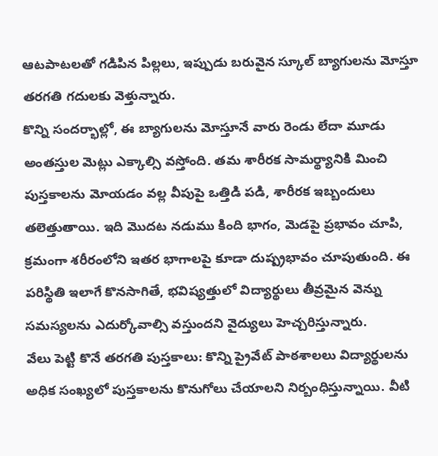ఆటపాటలతో గడిపిన పిల్లలు, ఇప్పుడు బరువైన స్కూల్ బ్యాగులను మోస్తూ తరగతి గదులకు వెళ్తున్నారు.
కొన్ని సందర్భాల్లో, ఈ బ్యాగులను మోస్తూనే వారు రెండు లేదా మూడు అంతస్తుల మెట్లు ఎక్కాల్సి వస్తోంది. తమ శారీరక సామర్థ్యానికి మించి పుస్తకాలను మోయడం వల్ల వీపుపై ఒత్తిడి పడి, శారీరక ఇబ్బందులు తలెత్తుతాయి. ఇది మొదట నడుము కింది భాగం, మెడపై ప్రభావం చూపి, క్రమంగా శరీరంలోని ఇతర భాగాలపై కూడా దుష్ప్రభావం చూపుతుంది. ఈ పరిస్థితి ఇలాగే కొనసాగితే, భవిష్యత్తులో విద్యార్థులు తీవ్రమైన వెన్ను సమస్యలను ఎదుర్కోవాల్సి వస్తుందని వైద్యులు హెచ్చరిస్తున్నారు.
వేలు పెట్టి కొనే తరగతి పుస్తకాలు: కొన్ని ప్రైవేట్ పాఠశాలలు విద్యార్థులను అధిక సంఖ్యలో పుస్తకాలను కొనుగోలు చేయాలని నిర్బంధిస్తున్నాయి. వీటి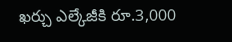ఖర్చు ఎల్కేజీకి రూ.3,000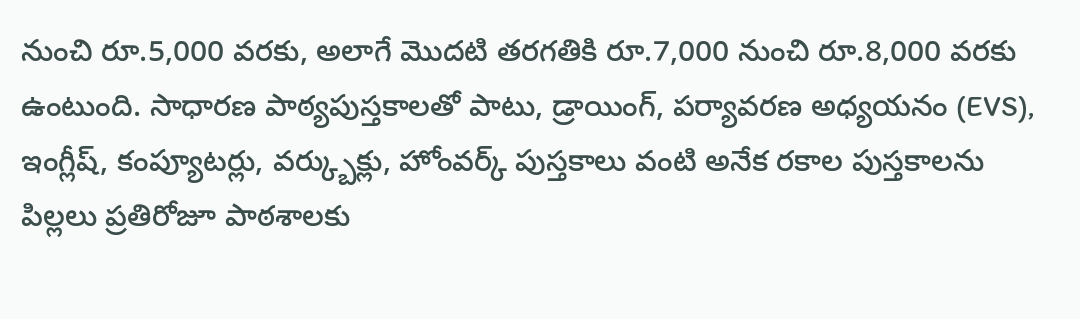నుంచి రూ.5,000 వరకు, అలాగే మొదటి తరగతికి రూ.7,000 నుంచి రూ.8,000 వరకు ఉంటుంది. సాధారణ పాఠ్యపుస్తకాలతో పాటు, డ్రాయింగ్, పర్యావరణ అధ్యయనం (EVS), ఇంగ్లీష్, కంప్యూటర్లు, వర్క్బుక్లు, హోంవర్క్ పుస్తకాలు వంటి అనేక రకాల పుస్తకాలను పిల్లలు ప్రతిరోజూ పాఠశాలకు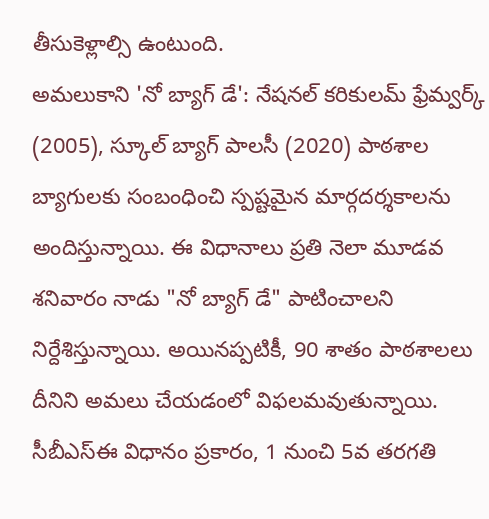తీసుకెళ్లాల్సి ఉంటుంది.
అమలుకాని 'నో బ్యాగ్ డే': నేషనల్ కరికులమ్ ఫ్రేమ్వర్క్ (2005), స్కూల్ బ్యాగ్ పాలసీ (2020) పాఠశాల బ్యాగులకు సంబంధించి స్పష్టమైన మార్గదర్శకాలను అందిస్తున్నాయి. ఈ విధానాలు ప్రతి నెలా మూడవ శనివారం నాడు "నో బ్యాగ్ డే" పాటించాలని నిర్దేశిస్తున్నాయి. అయినప్పటికీ, 90 శాతం పాఠశాలలు దీనిని అమలు చేయడంలో విఫలమవుతున్నాయి. సీబీఎస్ఈ విధానం ప్రకారం, 1 నుంచి 5వ తరగతి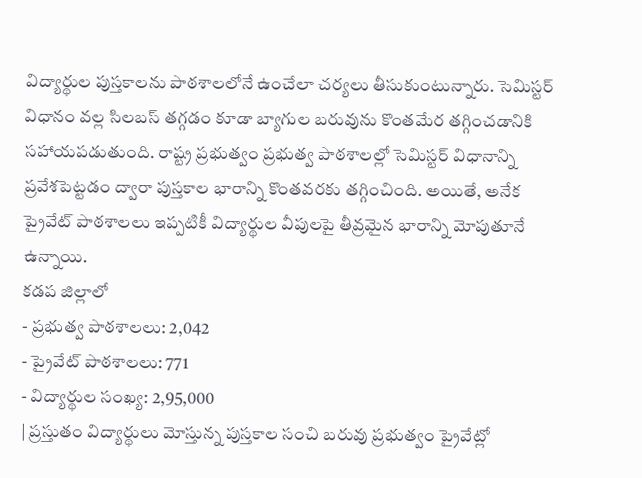విద్యార్థుల పుస్తకాలను పాఠశాలలోనే ఉంచేలా చర్యలు తీసుకుంటున్నారు. సెమిస్టర్ విధానం వల్ల సిలబస్ తగ్గడం కూడా బ్యాగుల బరువును కొంతమేర తగ్గించడానికి సహాయపడుతుంది. రాష్ట్ర ప్రభుత్వం ప్రభుత్వ పాఠశాలల్లో సెమిస్టర్ విధానాన్ని ప్రవేశపెట్టడం ద్వారా పుస్తకాల భారాన్ని కొంతవరకు తగ్గించింది. అయితే, అనేక ప్రైవేట్ పాఠశాలలు ఇప్పటికీ విద్యార్థుల వీపులపై తీవ్రమైన భారాన్ని మోపుతూనే ఉన్నాయి.
కడప జిల్లాలో
- ప్రభుత్వ పాఠశాలలు: 2,042
- ప్రైవేట్ పాఠశాలలు: 771
- విద్యార్థుల సంఖ్య: 2,95,000
| ప్రస్తుతం విద్యార్థులు మోస్తున్న పుస్తకాల సంచి బరువు ప్రభుత్వం ప్రైవేట్లో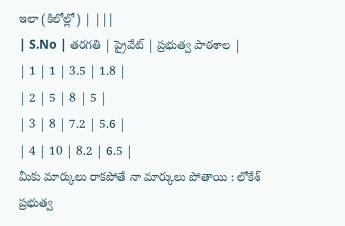ఇలా (కిలోల్లో) | |||
| S.No | తరగతి | ప్రైవేట్ | ప్రభుత్వ పాఠశాల |
| 1 | 1 | 3.5 | 1.8 |
| 2 | 5 | 8 | 5 |
| 3 | 8 | 7.2 | 5.6 |
| 4 | 10 | 8.2 | 6.5 |
మీకు మార్కులు రాకపోతే నా మార్కులు పోతాయి : లోకేశ్
ప్రభుత్వ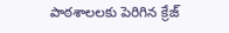పాఠశాలలకు పెరిగిన క్రేజ్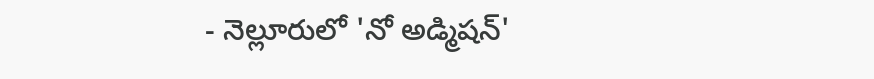- నెల్లూరులో 'నో అడ్మిషన్'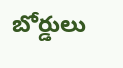బోర్డులు